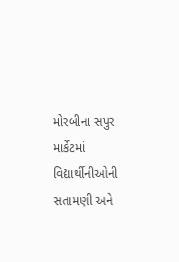મોરબીના સપુર માર્કેટમાં વિદ્યાર્થીનીઓની સતામણી અને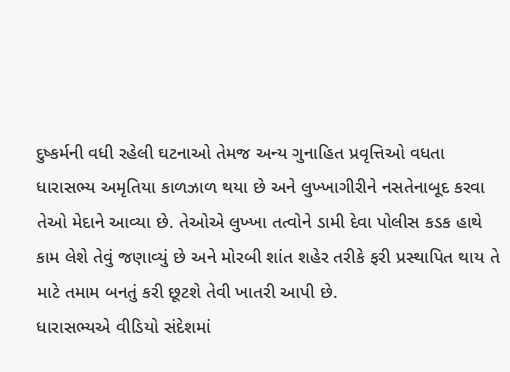દુષ્કર્મની વધી રહેલી ઘટનાઓ તેમજ અન્ય ગુનાહિત પ્રવૃત્તિઓ વધતા ધારાસભ્ય અમૃતિયા કાળઝાળ થયા છે અને લુખ્ખાગીરીને નસતેનાબૂદ કરવા તેઓ મેદાને આવ્યા છે. તેઓએ લુખ્ખા તત્વોને ડામી દેવા પોલીસ કડક હાથે કામ લેશે તેવું જણાવ્યું છે અને મોરબી શાંત શહેર તરીકે ફરી પ્રસ્થાપિત થાય તે માટે તમામ બનતું કરી છૂટશે તેવી ખાતરી આપી છે.
ધારાસભ્યએ વીડિયો સંદેશમાં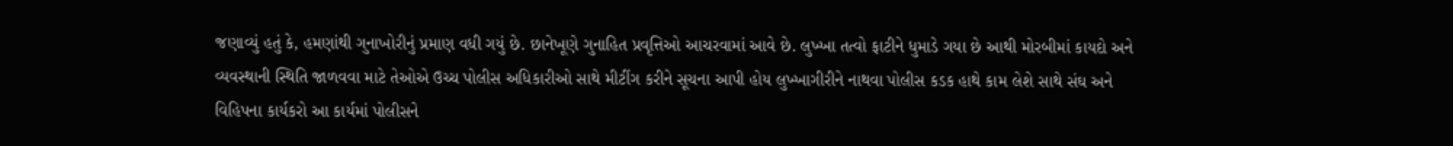જણાવ્યું હતું કે, હમણાંથી ગુનાખોરીનું પ્રમાણ વધી ગયું છે. છાનેખૂણે ગુનાહિત પ્રવૃત્તિઓ આચરવામાં આવે છે. લુખ્ખા તત્વો ફાટીને ધુમાડે ગયા છે આથી મોરબીમાં કાયદો અને વ્યવસ્થાની સ્થિતિ જાળવવા માટે તેઓએ ઉચ્ચ પોલીસ અધિકારીઓ સાથે મીટીંગ કરીને સૂચના આપી હોય લુખ્ખાગીરીને નાથવા પોલીસ કડક હાથે કામ લેશે સાથે સંઘ અને વિહિપના કાર્યકરો આ કાર્યમાં પોલીસને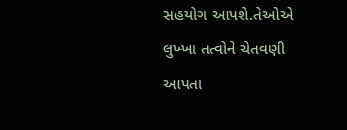સહયોગ આપશે.તેઓએ લુખ્ખા તત્વોને ચેતવણી આપતા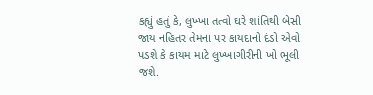કહ્યું હતું કે, લુખ્ખા તત્વો ઘરે શાંતિથી બેસી જાય નહિતર તેમના પર કાયદાનો દંડો એવો પડશે કે કાયમ માટે લુખ્ખાગીરીની ખો ભૂલી જશે.